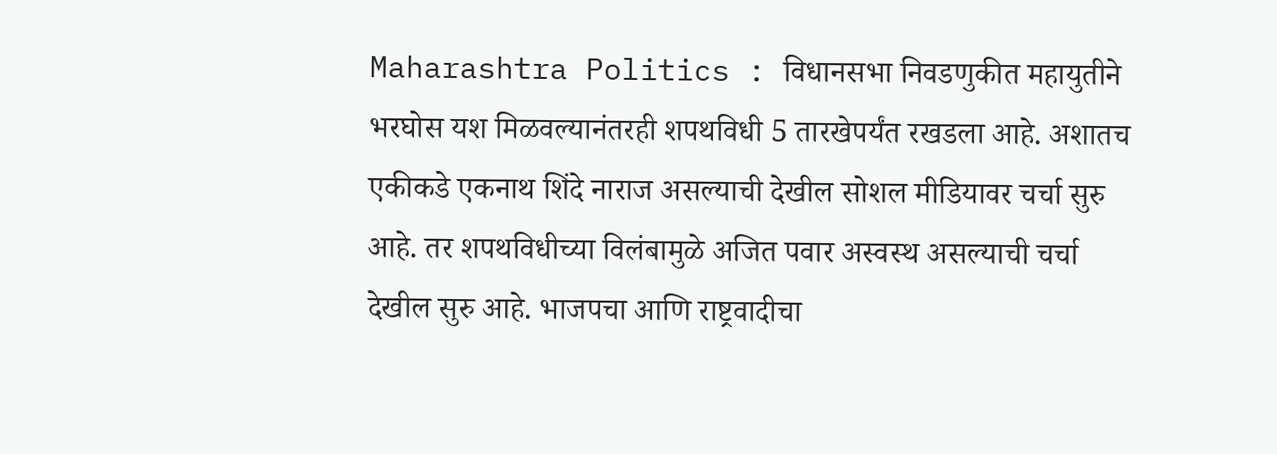Maharashtra Politics : विधानसभा निवडणुकीत महायुतीने भरघोस यश मिळवल्यानंतरही शपथविधी 5 तारखेपर्यंत रखडला आहे. अशातच एकीकडे एकनाथ शिंदे नाराज असल्याची देखील सोशल मीडियावर चर्चा सुरु आहे. तर शपथविधीच्या विलंबामुळे अजित पवार अस्वस्थ असल्याची चर्चा देखील सुरु आहे. भाजपचा आणि राष्ट्रवादीचा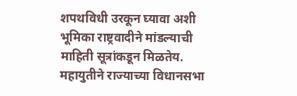शपथविधी उरकून घ्यावा अशी भूमिका राष्ट्रवादीने मांडल्याची माहिती सूत्रांकडून मिळतेय.
महायुतीने राज्याच्या विधानसभा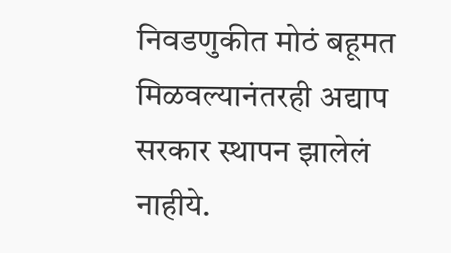निवडणुकीत मोठं बहूमत मिळवल्यानंतरही अद्याप सरकार स्थापन झालेलं नाहीये.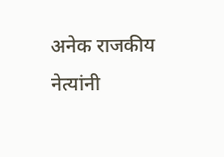अनेक राजकीय नेत्यांनी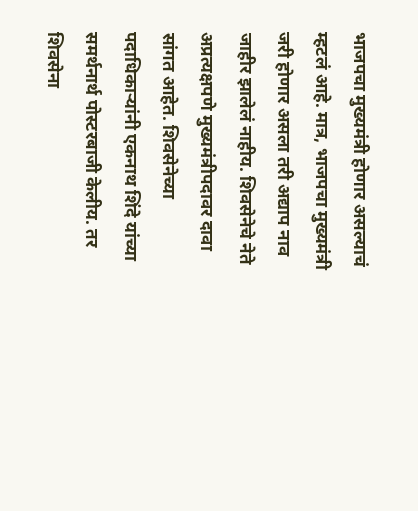भाजपचा मुख्यमंत्री होणार असल्याचं म्हटलं आहे. मात्र, भाजपचा मुख्यमंत्री जरी होणार असला तरी अद्याप नाव जाहीर झालेलं नाहीय. शिवसेनेचे नेते अप्रत्यक्षपणे मुख्यमंत्रीपदावर दावा सांगत आहेत. शिवसेनेच्या पदाधिकाऱ्यांनी एकनाथ शिंदे यांच्या समर्थनार्थ पोस्टरबाजी केलीय. तर शिवसेना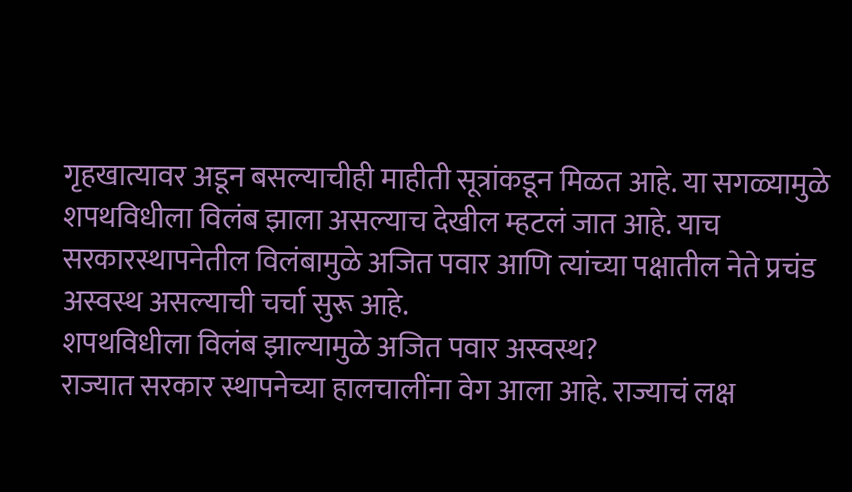गृहखात्यावर अडून बसल्याचीही माहीती सूत्रांकडून मिळत आहे. या सगळ्यामुळे शपथविधीला विलंब झाला असल्याच देखील म्हटलं जात आहे. याच सरकारस्थापनेतील विलंबामुळे अजित पवार आणि त्यांच्या पक्षातील नेते प्रचंड अस्वस्थ असल्याची चर्चा सुरू आहे.
शपथविधीला विलंब झाल्यामुळे अजित पवार अस्वस्थ?
राज्यात सरकार स्थापनेच्या हालचालींना वेग आला आहे. राज्याचं लक्ष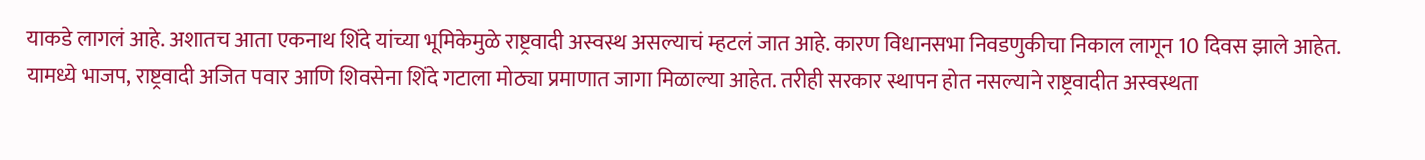याकडे लागलं आहे. अशातच आता एकनाथ शिंदे यांच्या भूमिकेमुळे राष्ट्रवादी अस्वस्थ असल्याचं म्हटलं जात आहे. कारण विधानसभा निवडणुकीचा निकाल लागून 10 दिवस झाले आहेत. यामध्ये भाजप, राष्ट्रवादी अजित पवार आणि शिवसेना शिंदे गटाला मोठ्या प्रमाणात जागा मिळाल्या आहेत. तरीही सरकार स्थापन होत नसल्याने राष्ट्रवादीत अस्वस्थता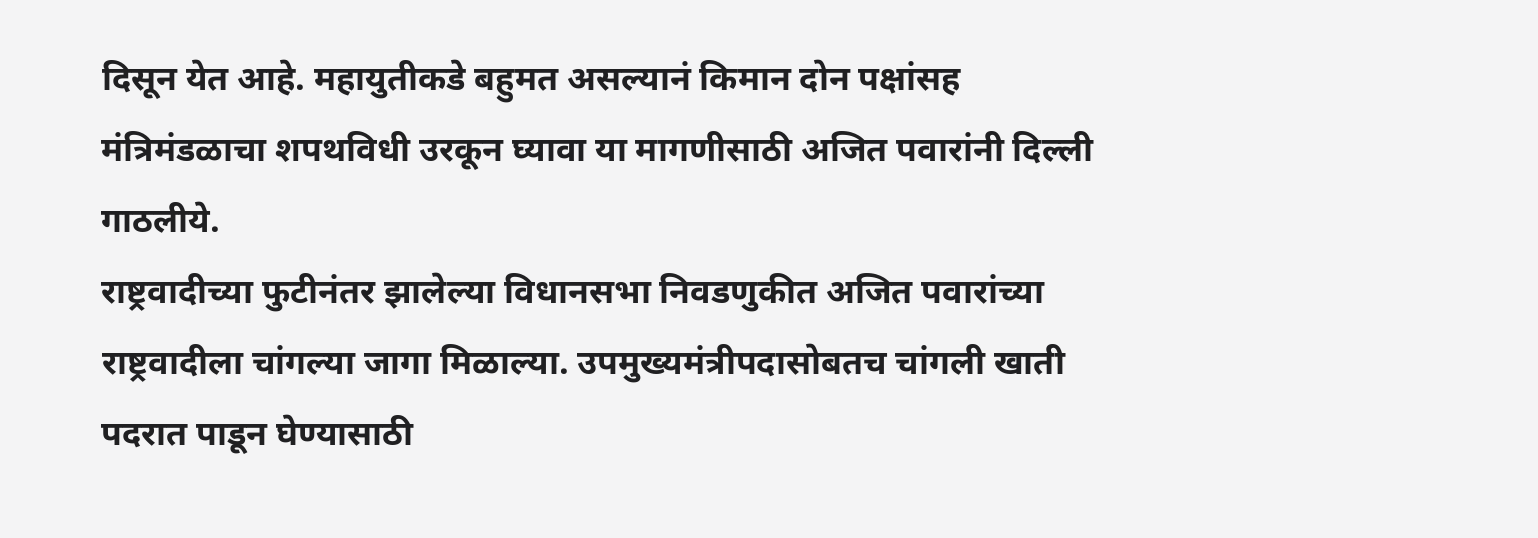दिसून येत आहे. महायुतीकडे बहुमत असल्यानं किमान दोन पक्षांसह मंत्रिमंडळाचा शपथविधी उरकून घ्यावा या मागणीसाठी अजित पवारांनी दिल्ली गाठलीये.
राष्ट्रवादीच्या फुटीनंतर झालेल्या विधानसभा निवडणुकीत अजित पवारांच्या राष्ट्रवादीला चांगल्या जागा मिळाल्या. उपमुख्यमंत्रीपदासोबतच चांगली खाती पदरात पाडून घेण्यासाठी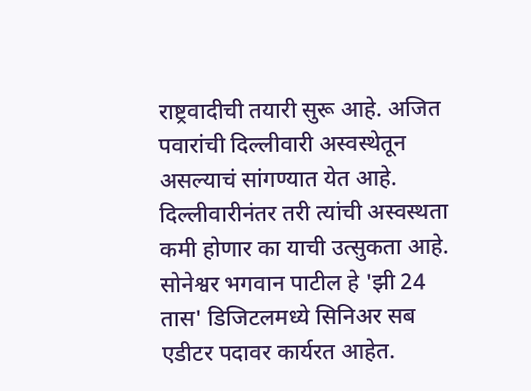राष्ट्रवादीची तयारी सुरू आहे. अजित पवारांची दिल्लीवारी अस्वस्थेतून असल्याचं सांगण्यात येत आहे. दिल्लीवारीनंतर तरी त्यांची अस्वस्थता कमी होणार का याची उत्सुकता आहे.
सोनेश्वर भगवान पाटील हे 'झी 24 तास' डिजिटलमध्ये सिनिअर सब एडीटर पदावर कार्यरत आहेत.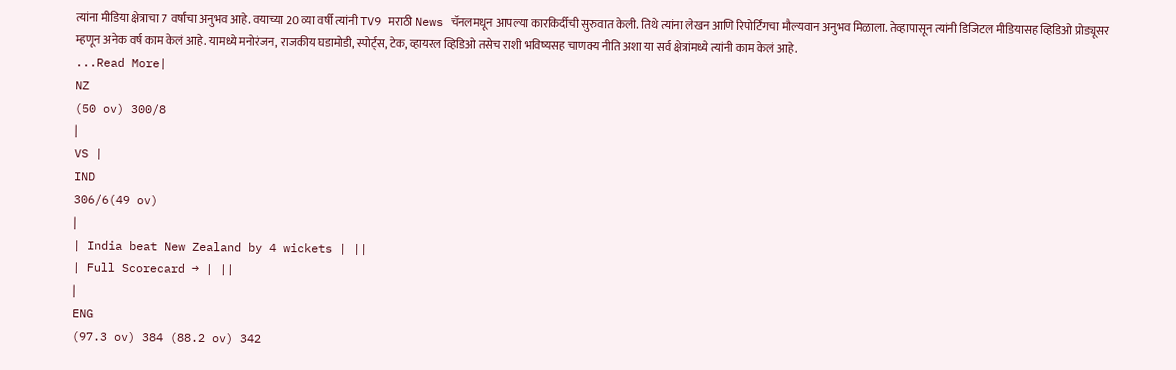त्यांना मीडिया क्षेत्राचा 7 वर्षांचा अनुभव आहे. वयाच्या 20 व्या वर्षी त्यांनी TV9 मराठी News चॅनलमधून आपल्या कारकिर्दीची सुरुवात केली. तिथे त्यांना लेखन आणि रिपोर्टिंगचा मौल्यवान अनुभव मिळाला. तेव्हापासून त्यांनी डिजिटल मीडियासह व्हिडिओ प्रोड्यूसर म्हणून अनेक वर्ष काम केलं आहे. यामध्ये मनोरंजन, राजकीय घडामोडी, स्पोर्ट्स, टेक, व्हायरल व्हिडिओ तसेच राशी भविष्यसह चाणक्य नीति अशा या सर्व क्षेत्रांमध्ये त्यांनी काम केलं आहे.
...Read More|
NZ
(50 ov) 300/8
|
VS |
IND
306/6(49 ov)
|
| India beat New Zealand by 4 wickets | ||
| Full Scorecard → | ||
|
ENG
(97.3 ov) 384 (88.2 ov) 342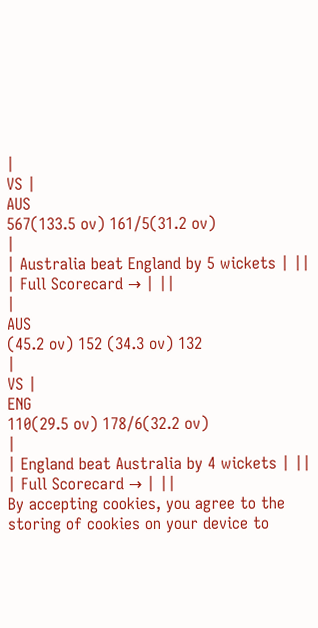|
VS |
AUS
567(133.5 ov) 161/5(31.2 ov)
|
| Australia beat England by 5 wickets | ||
| Full Scorecard → | ||
|
AUS
(45.2 ov) 152 (34.3 ov) 132
|
VS |
ENG
110(29.5 ov) 178/6(32.2 ov)
|
| England beat Australia by 4 wickets | ||
| Full Scorecard → | ||
By accepting cookies, you agree to the storing of cookies on your device to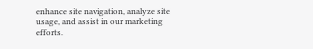enhance site navigation, analyze site usage, and assist in our marketing efforts.